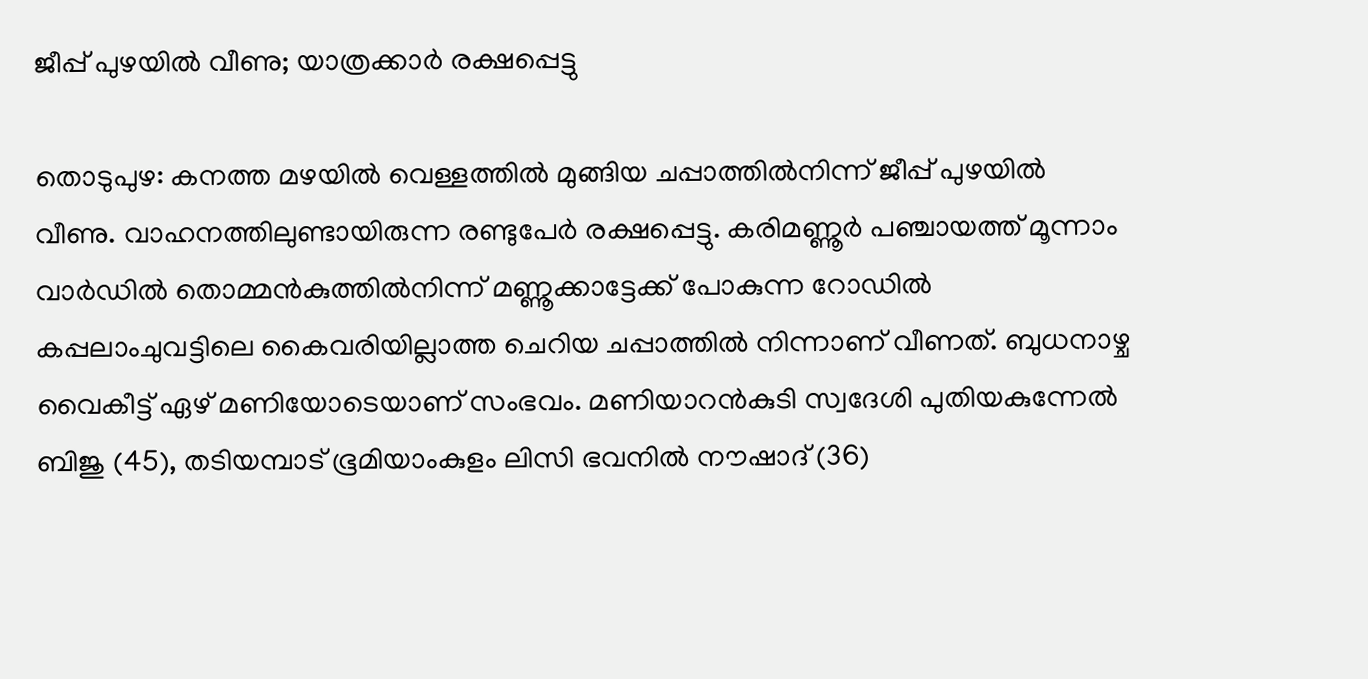ജീപ്പ് പുഴയിൽ വീണു; യാത്രക്കാർ രക്ഷപ്പെട്ടു

തൊടുപുഴ: കനത്ത മഴയിൽ വെള്ളത്തിൽ മുങ്ങിയ ചപ്പാത്തിൽനിന്ന് ജീപ്പ് പുഴയിൽ വീണു. വാഹനത്തിലുണ്ടായിരുന്ന രണ്ടുപേർ രക്ഷപ്പെട്ടു. കരിമണ്ണൂർ പഞ്ചായത്ത് മൂന്നാം വാർഡിൽ തൊമ്മൻകുത്തിൽനിന്ന് മണ്ണൂക്കാട്ടേക്ക് പോകുന്ന റോഡിൽ കപ്പലാംചുവട്ടിലെ കൈവരിയില്ലാത്ത ചെറിയ ചപ്പാത്തിൽ നിന്നാണ് വീണത്. ബുധനാഴ്ച വൈകീട്ട് ഏഴ് മണിയോടെയാണ് സംഭവം. മണിയാറൻകുടി സ്വദേശി പുതിയകുന്നേൽ ബിജു (45), തടിയമ്പാട് ഭൂമിയാംകുളം ലിസി ഭവനിൽ നൗഷാദ് (36)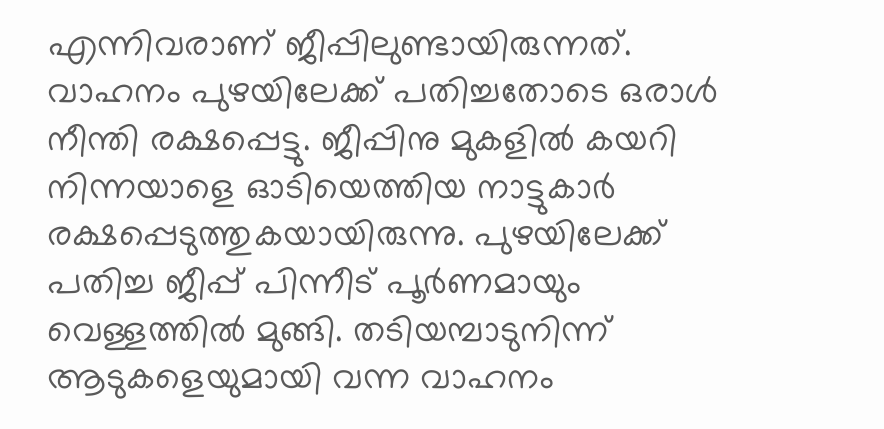എന്നിവരാണ് ജീപ്പിലുണ്ടായിരുന്നത്. വാഹനം പുഴയിലേക്ക് പതിച്ചതോടെ ഒരാള്‍ നീന്തി രക്ഷപ്പെട്ടു. ജീപ്പിനു മുകളില്‍ കയറി നിന്നയാളെ ഓടിയെത്തിയ നാട്ടുകാര്‍ രക്ഷപ്പെടുത്തുകയായിരുന്നു. പുഴയിലേക്ക് പതിച്ച ജീപ്പ് പിന്നീട് പൂര്‍ണമായും വെള്ളത്തില്‍ മുങ്ങി. തടിയമ്പാടുനിന്ന് ആടുകളെയുമായി വന്ന വാഹനം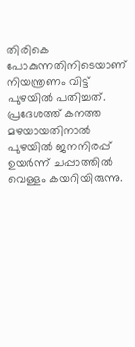തിരികെ പോകുന്നതിനിടെയാണ് നിയന്ത്രണം വിട്ട് പുഴയില്‍ പതിച്ചത്. പ്രദേശത്ത് കനത്ത മഴയായതിനാൽ പുഴയിൽ ജനനിരപ്പ് ഉയർന്ന് ചപ്പാത്തിൽ വെള്ളം കയറിയിരുന്നു.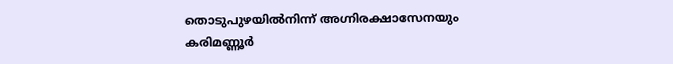തൊടുപുഴയിൽനിന്ന് അഗ്നിരക്ഷാസേനയും കരിമണ്ണൂർ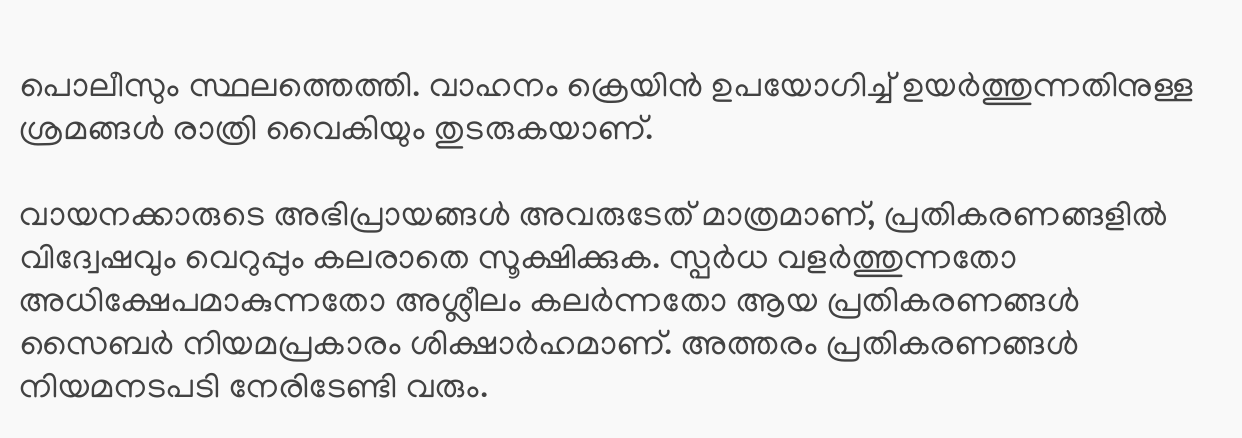പൊലീസും സ്ഥലത്തെത്തി. വാഹനം ക്രെയിന്‍ ഉപയോഗിച്ച് ഉയര്‍ത്തുന്നതിനുള്ള ശ്രമങ്ങള്‍ രാത്രി വൈകിയും തുടരുകയാണ്.

വായനക്കാരുടെ അഭിപ്രായങ്ങള്‍ അവരുടേത് മാത്രമാണ്, പ്രതികരണങ്ങളിൽ വിദ്വേഷവും വെറുപ്പും കലരാതെ സൂക്ഷിക്കുക. സ്പർധ വളർത്തുന്നതോ അധിക്ഷേപമാകുന്നതോ അശ്ലീലം കലർന്നതോ ആയ പ്രതികരണങ്ങൾ സൈബർ നിയമപ്രകാരം ശിക്ഷാർഹമാണ്. അത്തരം പ്രതികരണങ്ങൾ നിയമനടപടി നേരിടേണ്ടി വരും.